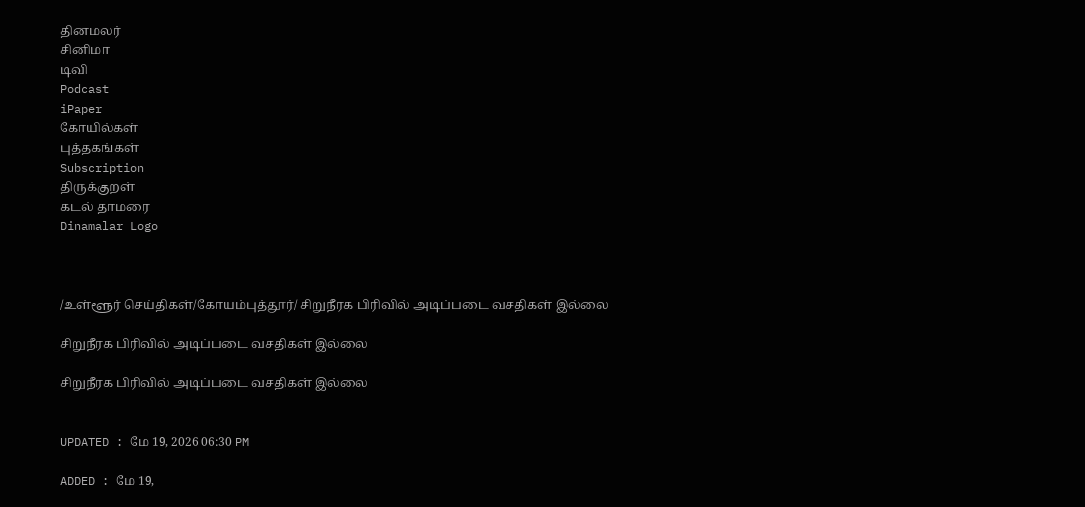தினமலர்
சினிமா
டிவி
Podcast
iPaper
கோயில்கள்
புத்தகங்கள்
Subscription
திருக்குறள்
கடல் தாமரை
Dinamalar Logo



/உள்ளூர் செய்திகள்/கோயம்புத்தூர்/ சிறுநீரக பிரிவில் அடிப்படை வசதிகள் இல்லை

சிறுநீரக பிரிவில் அடிப்படை வசதிகள் இல்லை

சிறுநீரக பிரிவில் அடிப்படை வசதிகள் இல்லை


UPDATED : மே 19, 2026 06:30 PM

ADDED : மே 19,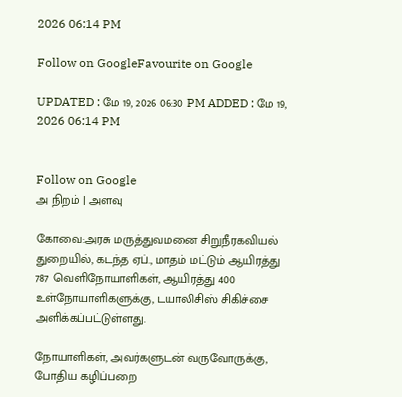2026 06:14 PM

Follow on GoogleFavourite on Google

UPDATED : மே 19, 2026 06:30 PM ADDED : மே 19, 2026 06:14 PM


Follow on Google
அ நிறம் | அளவு

கோவை:அரசு மருத்துவமனை சிறுநீரகவியல் துறையில், கடந்த ஏப்., மாதம் மட்டும் ஆயிரத்து 787 வெளிநோயாளிகள், ஆயிரத்து 400 உள்நோயாளிகளுக்கு, டயாலிசிஸ் சிகிச்சை அளிக்கப்பட்டுள்ளது.

நோயாளிகள், அவர்களுடன் வருவோருக்கு, போதிய கழிப்பறை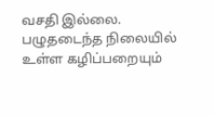வசதி இல்லை. பழுதடைந்த நிலையில் உள்ள கழிப்பறையும்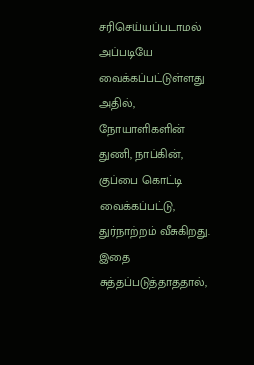சரிசெய்யப்படாமல் அப்படியே வைக்கப்பட்டுள்ளது அதில், நோயாளிகளின் துணி, நாப்கின், குப்பை கொட்டி வைக்கப்பட்டு, துர்நாற்றம் வீசுகிறது. இதை சுத்தப்படுத்தாததால்,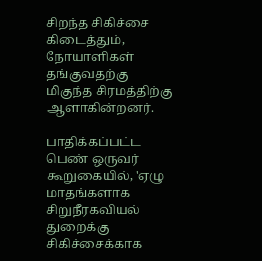சிறந்த சிகிச்சை கிடைத்தும், நோயாளிகள் தங்குவதற்கு மிகுந்த சிரமத்திற்கு ஆளாகின்றனர்.

பாதிக்கப்பட்ட பெண் ஒருவர் கூறுகையில், 'ஏழு மாதங்களாக சிறுநீரகவியல் துறைக்கு சிகிச்சைக்காக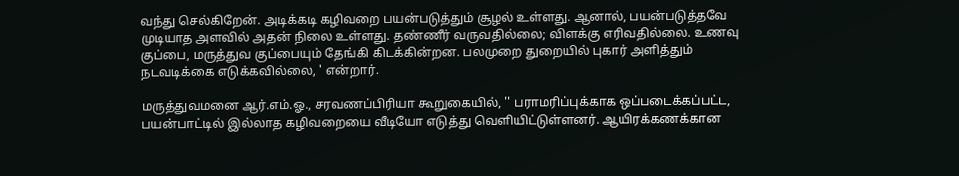வந்து செல்கிறேன். அடிக்கடி கழிவறை பயன்படுத்தும் சூழல் உள்ளது. ஆனால், பயன்படுத்தவே முடியாத அளவில் அதன் நிலை உள்ளது. தண்ணீர் வருவதில்லை; விளக்கு எரிவதில்லை. உணவு குப்பை, மருத்துவ குப்பையும் தேங்கி கிடக்கின்றன. பலமுறை துறையில் புகார் அளித்தும் நடவடிக்கை எடுக்கவில்லை, ' என்றார்.

மருத்துவமனை ஆர்.எம்.ஓ., சரவணப்பிரியா கூறுகையில், '' பராமரிப்புக்காக ஒப்படைக்கப்பட்ட, பயன்பாட்டில் இல்லாத கழிவறையை வீடியோ எடுத்து வெளியிட்டுள்ளனர். ஆயிரக்கணக்கான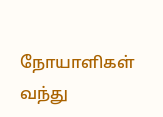நோயாளிகள் வந்து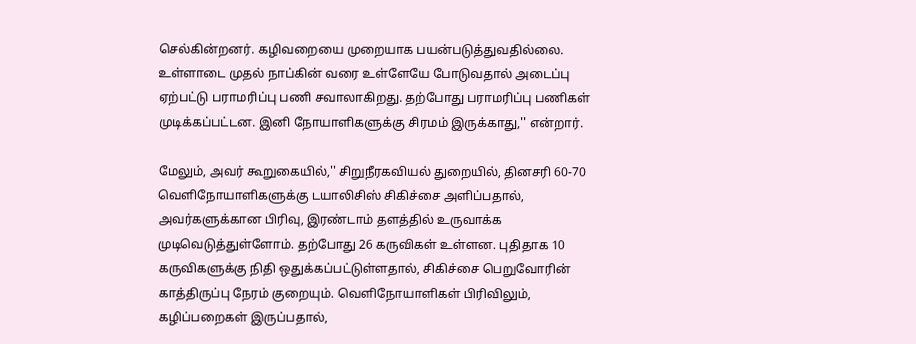செல்கின்றனர். கழிவறையை முறையாக பயன்படுத்துவதில்லை. உள்ளாடை முதல் நாப்கின் வரை உள்ளேயே போடுவதால் அடைப்பு ஏற்பட்டு பராமரிப்பு பணி சவாலாகிறது. தற்போது பராமரிப்பு பணிகள் முடிக்கப்பட்டன. இனி நோயாளிகளுக்கு சிரமம் இருக்காது,'' என்றார்.

மேலும், அவர் கூறுகையில்,'' சிறுநீரகவியல் துறையில், தினசரி 60-70 வெளிநோயாளிகளுக்கு டயாலிசிஸ் சிகிச்சை அளிப்பதால், அவர்களுக்கான பிரிவு, இரண்டாம் தளத்தில் உருவாக்க முடிவெடுத்துள்ளோம். தற்போது 26 கருவிகள் உள்ளன. புதிதாக 10 கருவிகளுக்கு நிதி ஒதுக்கப்பட்டுள்ளதால், சிகிச்சை பெறுவோரின் காத்திருப்பு நேரம் குறையும். வெளிநோயாளிகள் பிரிவிலும், கழிப்பறைகள் இருப்பதால்,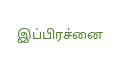இப்பிரச்னை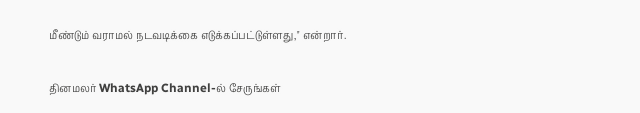மீண்டும் வராமல் நடவடிக்கை எடுக்கப்பட்டுள்ளது,'' என்றார்.

தினமலர் WhatsApp Channel-ல் சேருங்கள்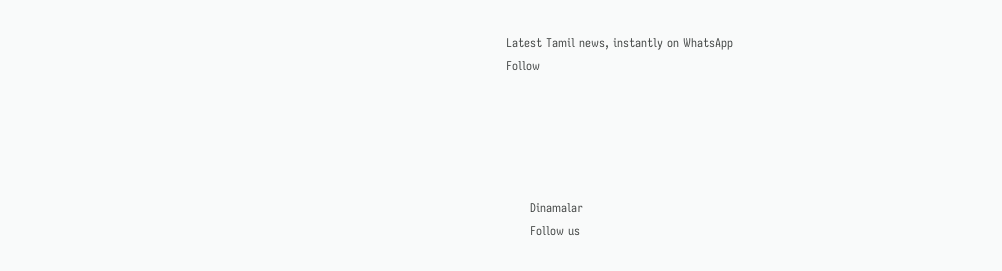Latest Tamil news, instantly on WhatsApp
Follow





      Dinamalar
      Follow us